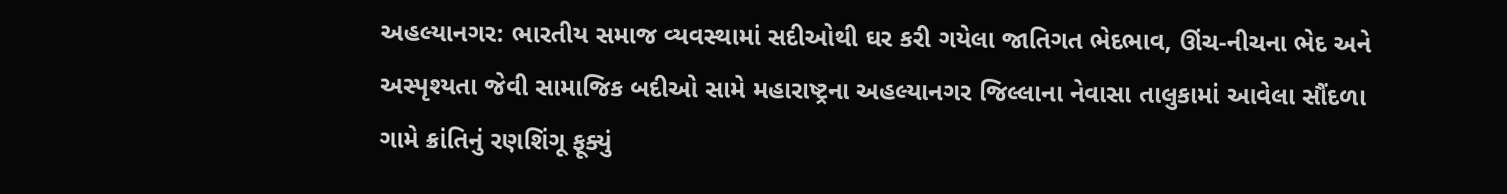અહલ્યાનગર: ભારતીય સમાજ વ્યવસ્થામાં સદીઓથી ઘર કરી ગયેલા જાતિગત ભેદભાવ, ઊંચ-નીચના ભેદ અને અસ્પૃશ્યતા જેવી સામાજિક બદીઓ સામે મહારાષ્ટ્રના અહલ્યાનગર જિલ્લાના નેવાસા તાલુકામાં આવેલા સૌંદળા ગામે ક્રાંતિનું રણશિંગૂ ફૂક્યું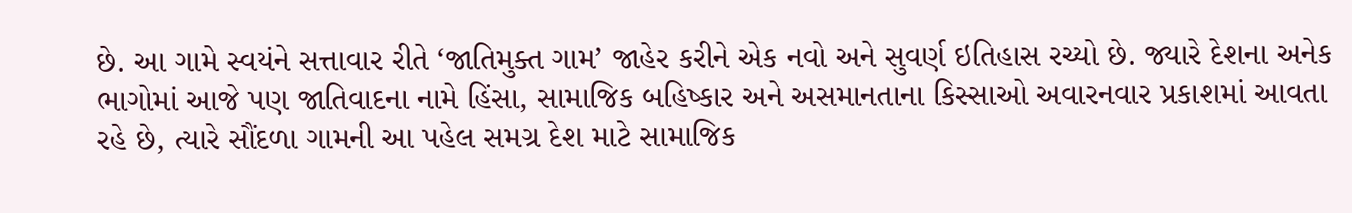છે. આ ગામે સ્વયંને સત્તાવાર રીતે ‘જાતિમુક્ત ગામ’ જાહેર કરીને એક નવો અને સુવર્ણ ઇતિહાસ રચ્યો છે. જ્યારે દેશના અનેક ભાગોમાં આજે પણ જાતિવાદના નામે હિંસા, સામાજિક બહિષ્કાર અને અસમાનતાના કિસ્સાઓ અવારનવાર પ્રકાશમાં આવતા રહે છે, ત્યારે સૌંદળા ગામની આ પહેલ સમગ્ર દેશ માટે સામાજિક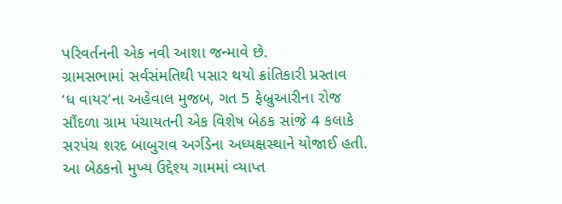પરિવર્તનની એક નવી આશા જન્માવે છે.
ગ્રામસભામાં સર્વસંમતિથી પસાર થયો ક્રાંતિકારી પ્રસ્તાવ
‘ધ વાયર’ના અહેવાલ મુજબ, ગત 5 ફેબ્રુઆરીના રોજ સૌંદળા ગ્રામ પંચાયતની એક વિશેષ બેઠક સાંજે 4 કલાકે સરપંચ શરદ બાબુરાવ અર્ગડેના અધ્યક્ષસ્થાને યોજાઈ હતી. આ બેઠકનો મુખ્ય ઉદ્દેશ્ય ગામમાં વ્યાપ્ત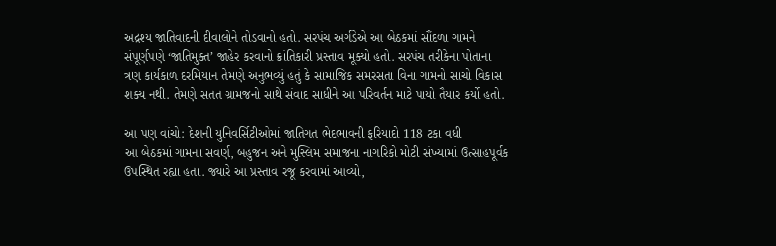અદ્રશ્ય જાતિવાદની દીવાલોને તોડવાનો હતો. સરપંચ અર્ગડેએ આ બેઠકમાં સૌંદળા ગામને સંપૂર્ણપણે ‘જાતિમુક્ત’ જાહેર કરવાનો ક્રાંતિકારી પ્રસ્તાવ મૂક્યો હતો. સરપંચ તરીકેના પોતાના ત્રણ કાર્યકાળ દરમિયાન તેમણે અનુભવ્યું હતું કે સામાજિક સમરસતા વિના ગામનો સાચો વિકાસ શક્ય નથી. તેમણે સતત ગ્રામજનો સાથે સંવાદ સાધીને આ પરિવર્તન માટે પાયો તૈયાર કર્યો હતો.

આ પણ વાંચો: દેશની યુનિવર્સિટીઓમાં જાતિગત ભેદભાવની ફરિયાદો 118 ટકા વધી
આ બેઠકમાં ગામના સવર્ણ, બહુજન અને મુસ્લિમ સમાજના નાગરિકો મોટી સંખ્યામાં ઉત્સાહપૂર્વક ઉપસ્થિત રહ્યા હતા. જ્યારે આ પ્રસ્તાવ રજૂ કરવામાં આવ્યો,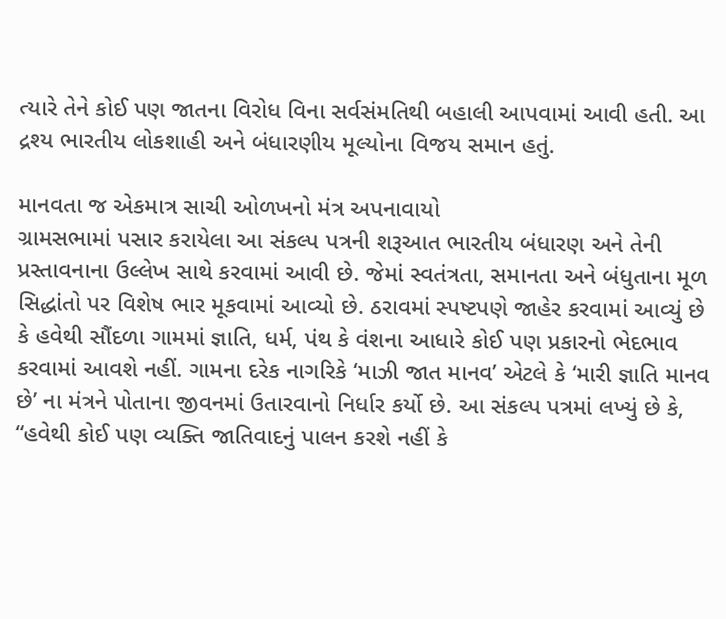ત્યારે તેને કોઈ પણ જાતના વિરોધ વિના સર્વસંમતિથી બહાલી આપવામાં આવી હતી. આ દ્રશ્ય ભારતીય લોકશાહી અને બંધારણીય મૂલ્યોના વિજય સમાન હતું.

માનવતા જ એકમાત્ર સાચી ઓળખનો મંત્ર અપનાવાયો
ગ્રામસભામાં પસાર કરાયેલા આ સંકલ્પ પત્રની શરૂઆત ભારતીય બંધારણ અને તેની પ્રસ્તાવનાના ઉલ્લેખ સાથે કરવામાં આવી છે. જેમાં સ્વતંત્રતા, સમાનતા અને બંધુતાના મૂળ સિદ્ધાંતો પર વિશેષ ભાર મૂકવામાં આવ્યો છે. ઠરાવમાં સ્પષ્ટપણે જાહેર કરવામાં આવ્યું છે કે હવેથી સૌંદળા ગામમાં જ્ઞાતિ, ધર્મ, પંથ કે વંશના આધારે કોઈ પણ પ્રકારનો ભેદભાવ કરવામાં આવશે નહીં. ગામના દરેક નાગરિકે ‘માઝી જાત માનવ’ એટલે કે ‘મારી જ્ઞાતિ માનવ છે’ ના મંત્રને પોતાના જીવનમાં ઉતારવાનો નિર્ધાર કર્યો છે. આ સંકલ્પ પત્રમાં લખ્યું છે કે, “હવેથી કોઈ પણ વ્યક્તિ જાતિવાદનું પાલન કરશે નહીં કે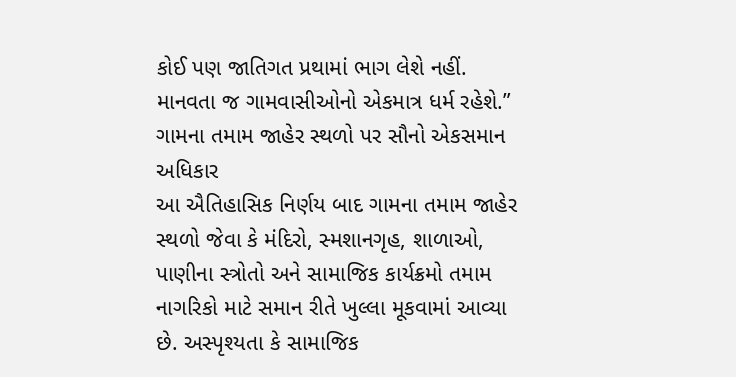કોઈ પણ જાતિગત પ્રથામાં ભાગ લેશે નહીં. માનવતા જ ગામવાસીઓનો એકમાત્ર ધર્મ રહેશે.”
ગામના તમામ જાહેર સ્થળો પર સૌનો એકસમાન અધિકાર
આ ઐતિહાસિક નિર્ણય બાદ ગામના તમામ જાહેર સ્થળો જેવા કે મંદિરો, સ્મશાનગૃહ, શાળાઓ, પાણીના સ્ત્રોતો અને સામાજિક કાર્યક્રમો તમામ નાગરિકો માટે સમાન રીતે ખુલ્લા મૂકવામાં આવ્યા છે. અસ્પૃશ્યતા કે સામાજિક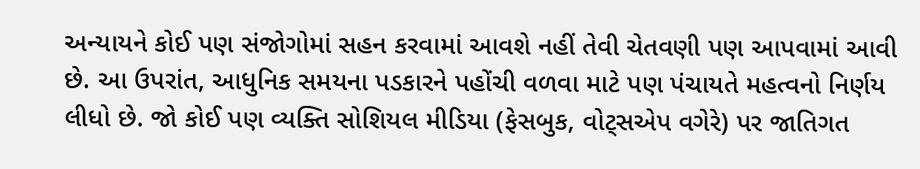અન્યાયને કોઈ પણ સંજોગોમાં સહન કરવામાં આવશે નહીં તેવી ચેતવણી પણ આપવામાં આવી છે. આ ઉપરાંત, આધુનિક સમયના પડકારને પહોંચી વળવા માટે પણ પંચાયતે મહત્વનો નિર્ણય લીધો છે. જો કોઈ પણ વ્યક્તિ સોશિયલ મીડિયા (ફેસબુક, વોટ્સએપ વગેરે) પર જાતિગત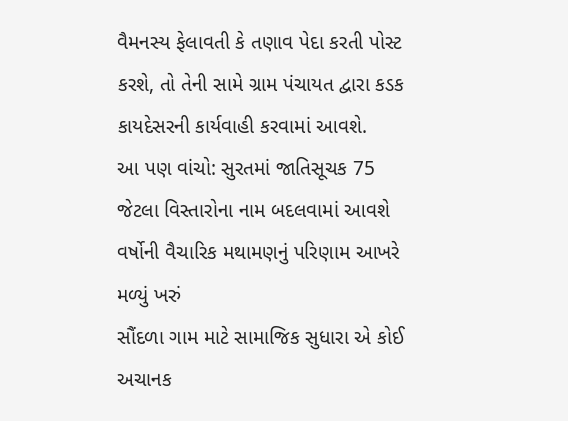વૈમનસ્ય ફેલાવતી કે તણાવ પેદા કરતી પોસ્ટ કરશે, તો તેની સામે ગ્રામ પંચાયત દ્વારા કડક કાયદેસરની કાર્યવાહી કરવામાં આવશે.
આ પણ વાંચો: સુરતમાં જાતિસૂચક 75 જેટલા વિસ્તારોના નામ બદલવામાં આવશે
વર્ષોની વૈચારિક મથામણનું પરિણામ આખરે મળ્યું ખરું
સૌંદળા ગામ માટે સામાજિક સુધારા એ કોઈ અચાનક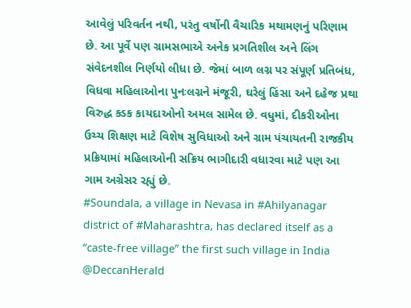આવેલું પરિવર્તન નથી, પરંતુ વર્ષોની વૈચારિક મથામણનું પરિણામ છે. આ પૂર્વે પણ ગ્રામસભાએ અનેક પ્રગતિશીલ અને લિંગ સંવેદનશીલ નિર્ણયો લીધા છે. જેમાં બાળ લગ્ન પર સંપૂર્ણ પ્રતિબંધ, વિધવા મહિલાઓના પુનઃલગ્નને મંજૂરી, ઘરેલું હિંસા અને દહેજ પ્રથા વિરુદ્ધ કડક કાયદાઓનો અમલ સામેલ છે. વધુમાં, દીકરીઓના ઉચ્ચ શિક્ષણ માટે વિશેષ સુવિધાઓ અને ગ્રામ પંચાયતની રાજકીય પ્રક્રિયામાં મહિલાઓની સક્રિય ભાગીદારી વધારવા માટે પણ આ ગામ અગ્રેસર રહ્યું છે.
#Soundala, a village in Nevasa in #Ahilyanagar district of #Maharashtra, has declared itself as a “caste-free village” the first such village in India @DeccanHerald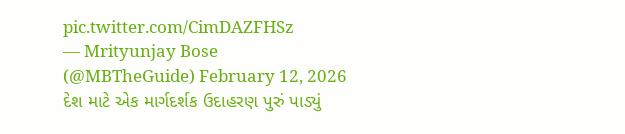pic.twitter.com/CimDAZFHSz
— Mrityunjay Bose (@MBTheGuide) February 12, 2026
દેશ માટે એક માર્ગદર્શક ઉદાહરણ પુરું પાડ્યું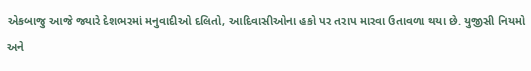એકબાજુ આજે જ્યારે દેશભરમાં મનુવાદીઓ દલિતો, આદિવાસીઓના હકો પર તરાપ મારવા ઉતાવળા થયા છે. યુજીસી નિયમો અને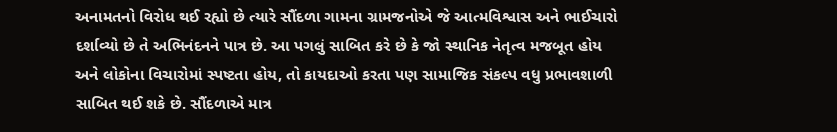અનામતનો વિરોધ થઈ રહ્યો છે ત્યારે સૌંદળા ગામના ગ્રામજનોએ જે આત્મવિશ્વાસ અને ભાઈચારો દર્શાવ્યો છે તે અભિનંદનને પાત્ર છે. આ પગલું સાબિત કરે છે કે જો સ્થાનિક નેતૃત્વ મજબૂત હોય અને લોકોના વિચારોમાં સ્પષ્ટતા હોય, તો કાયદાઓ કરતા પણ સામાજિક સંકલ્પ વધુ પ્રભાવશાળી સાબિત થઈ શકે છે. સૌંદળાએ માત્ર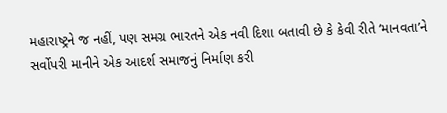મહારાષ્ટ્રને જ નહીં, પણ સમગ્ર ભારતને એક નવી દિશા બતાવી છે કે કેવી રીતે ‘માનવતા’ને સર્વોપરી માનીને એક આદર્શ સમાજનું નિર્માણ કરી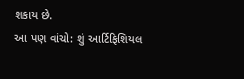શકાય છે.
આ પણ વાંચો: શું આર્ટિફિશિયલ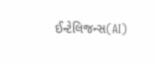ઈન્ટેલિજન્સ(AI)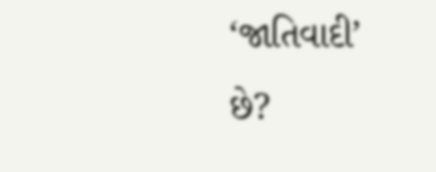‘જાતિવાદી’ છે?